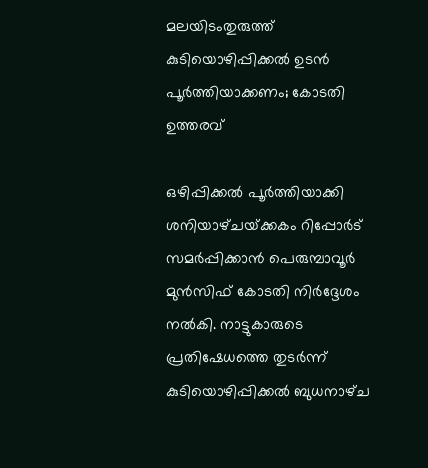മലയിടംതുരുത്ത് കുടിയൊഴിപ്പിക്കൽ ഉടൻ പൂർത്തിയാക്കണം; കോടതി ഉത്തരവ്

ഒഴിപ്പിക്കൽ പൂർത്തിയാക്കി ശനിയാഴ്‌ചയ്‌ക്കകം റിപ്പോർട് സമർപ്പിക്കാൻ പെരുമ്പാവൂർ മുൻസിഫ് കോടതി നിർദ്ദേശം നൽകി. നാട്ടുകാരുടെ പ്രതിഷേധത്തെ തുടർന്ന് കുടിയൊഴിപ്പിക്കൽ ബുധനാഴ്‌ച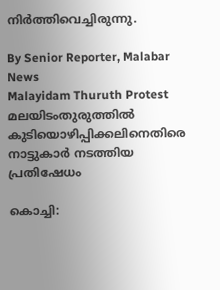നിർത്തിവെച്ചിരുന്നു.

By Senior Reporter, Malabar News
Malayidam Thuruth Protest
മലയിടംതുരുത്തിൽ കുടിയൊഴിപ്പിക്കലിനെതിരെ നാട്ടുകാർ നടത്തിയ പ്രതിഷേധം

കൊച്ചി: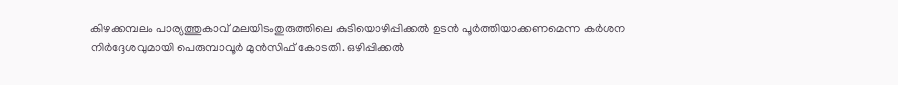കിഴക്കമ്പലം പാര്യത്തുകാവ് മലയിടംതുരുത്തിലെ കുടിയൊഴിപ്പിക്കൽ ഉടൻ പൂർത്തിയാക്കണമെന്ന കർശന നിർദ്ദേശവുമായി പെരുമ്പാവൂർ മുൻസിഫ് കോടതി. ഒഴിപ്പിക്കൽ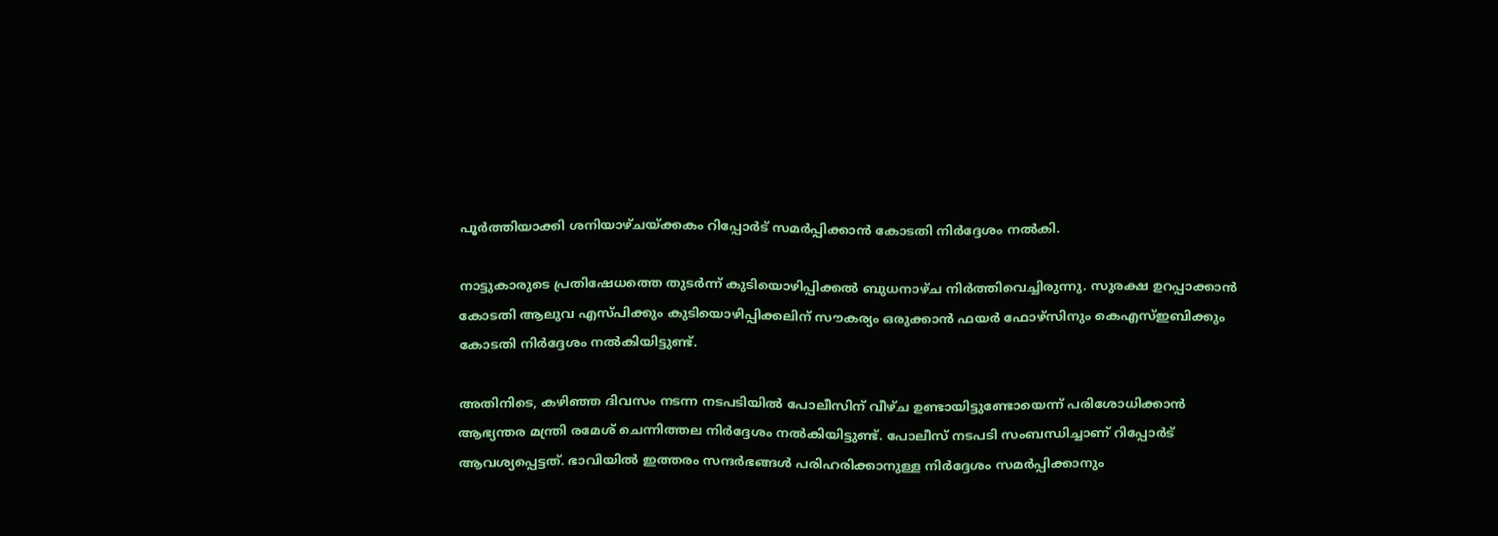പൂർത്തിയാക്കി ശനിയാഴ്‌ചയ്‌ക്കകം റിപ്പോർട് സമർപ്പിക്കാൻ കോടതി നിർദ്ദേശം നൽകി.

നാട്ടുകാരുടെ പ്രതിഷേധത്തെ തുടർന്ന് കുടിയൊഴിപ്പിക്കൽ ബുധനാഴ്‌ച നിർത്തിവെച്ചിരുന്നു. സുരക്ഷ ഉറപ്പാക്കാൻ കോടതി ആലുവ എസ്‌പിക്കും കുടിയൊഴിപ്പിക്കലിന് സൗകര്യം ഒരുക്കാൻ ഫയർ ഫോഴ്‌സിനും കെഎസ്ഇബിക്കും കോടതി നിർദ്ദേശം നൽകിയിട്ടുണ്ട്.

അതിനിടെ, കഴിഞ്ഞ ദിവസം നടന്ന നടപടിയിൽ പോലീസിന് വീഴ്‌ച ഉണ്ടായിട്ടുണ്ടോയെന്ന് പരിശോധിക്കാൻ ആഭ്യന്തര മന്ത്രി രമേശ് ചെന്നിത്തല നിർദ്ദേശം നൽകിയിട്ടുണ്ട്. പോലീസ് നടപടി സംബന്ധിച്ചാണ് റിപ്പോർട് ആവശ്യപ്പെട്ടത്. ഭാവിയിൽ ഇത്തരം സന്ദർഭങ്ങൾ പരിഹരിക്കാനുള്ള നിർദ്ദേശം സമർപ്പിക്കാനും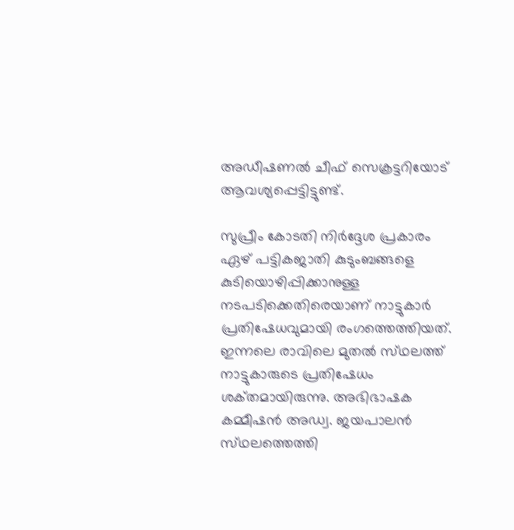അഡീഷണൽ ചീഫ് സെക്രട്ടറിയോട് ആവശ്യപ്പെട്ടിട്ടുണ്ട്.

സുപ്രീം കോടതി നിർദ്ദേശ പ്രകാരം ഏഴ് പട്ടികജാതി കുടുംബങ്ങളെ കുടിയൊഴിപ്പിക്കാനുള്ള നടപടിക്കെതിരെയാണ് നാട്ടുകാർ പ്രതിഷേധവുമായി രംഗത്തെത്തിയത്. ഇന്നലെ രാവിലെ മുതൽ സ്‌ഥലത്ത്‌ നാട്ടുകാരുടെ പ്രതിഷേധം ശക്‌തമായിരുന്നു. അഭിഭാഷക കമ്മീഷൻ അഡ്വ. ജയപാലൻ സ്‌ഥലത്തെത്തി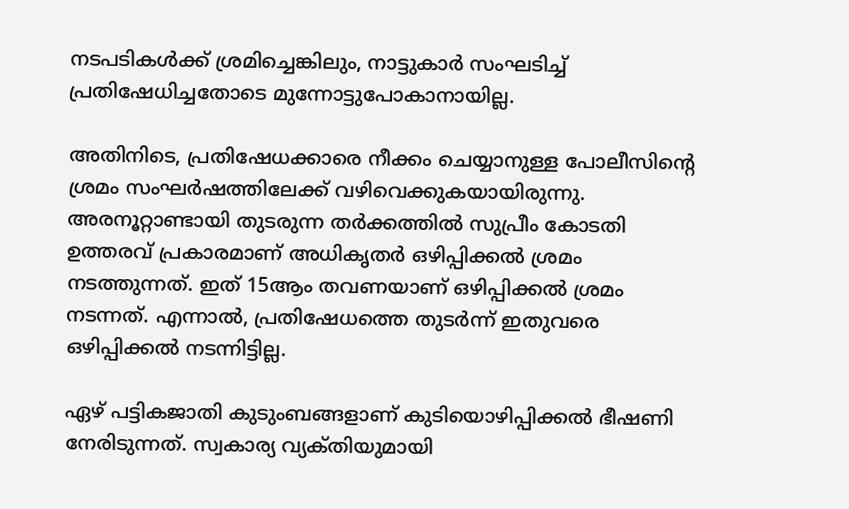നടപടികൾക്ക് ശ്രമിച്ചെങ്കിലും, നാട്ടുകാർ സംഘടിച്ച് പ്രതിഷേധിച്ചതോടെ മുന്നോട്ടുപോകാനായില്ല.

അതിനിടെ, പ്രതിഷേധക്കാരെ നീക്കം ചെയ്യാനുള്ള പോലീസിന്റെ ശ്രമം സംഘർഷത്തിലേക്ക് വഴിവെക്കുകയായിരുന്നു. അരനൂറ്റാണ്ടായി തുടരുന്ന തർക്കത്തിൽ സുപ്രീം കോടതി ഉത്തരവ് പ്രകാരമാണ് അധികൃതർ ഒഴിപ്പിക്കൽ ശ്രമം നടത്തുന്നത്. ഇത് 15ആം തവണയാണ് ഒഴിപ്പിക്കൽ ശ്രമം നടന്നത്. എന്നാൽ, പ്രതിഷേധത്തെ തുടർന്ന് ഇതുവരെ ഒഴിപ്പിക്കൽ നടന്നിട്ടില്ല.

ഏഴ് പട്ടികജാതി കുടുംബങ്ങളാണ് കുടിയൊഴിപ്പിക്കൽ ഭീഷണി നേരിടുന്നത്. സ്വകാര്യ വ്യക്‌തിയുമായി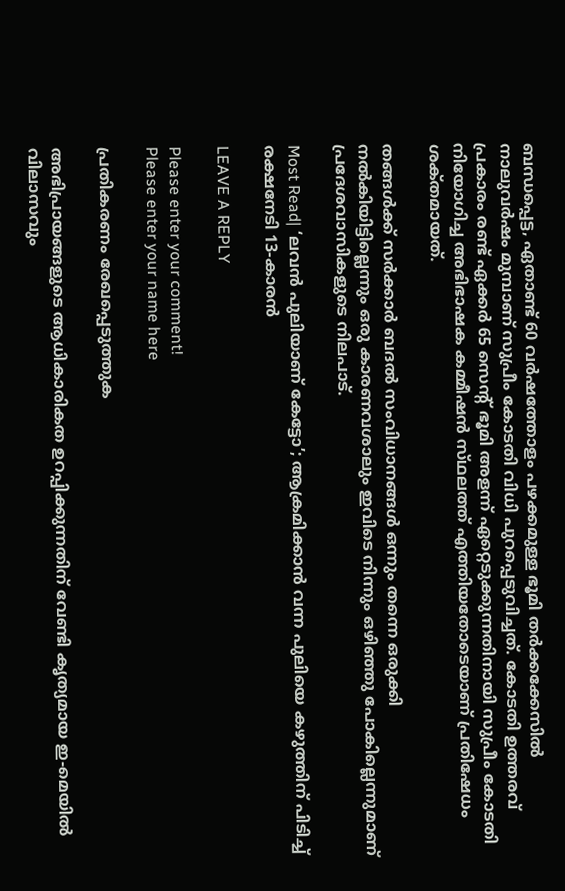ബന്ധപ്പെട്ട, ഏതാണ്ട് 60 വർഷത്തോളം പഴക്കമുള്ള ഭൂമി തർക്കക്കേസിൽ നാലുവർഷം മുമ്പാണ് സുപ്രീം കോടതി വിധി പുറപ്പെടുവിച്ചത്. കോടതി ഉത്തരവ് പ്രകാരം രണ്ട് ഏക്കർ 65 സെന്റ് ഭൂമി അളന്ന് ഏറ്റെടുക്കുന്നതിനായി സുപ്രീം കോടതി നിയോഗിച്ച അഭിഭാഷക കമ്മീഷൻ സ്‌ഥലത്ത്‌ എത്തിയതോടെയാണ് പ്രതിഷേധം ശക്‌തമായത്.

തങ്ങൾക്ക് സർക്കാർ ബദൽ സംവിധാനങ്ങൾ ഒന്നും തന്നെ ഒരുക്കി നൽകിയിട്ടില്ലെന്നും ഒരു കാരണവശാലും ഇവിടെ നിന്നും ഒഴിഞ്ഞു പോകില്ലെന്നുമാണ് പ്രദേശവാസികളുടെ നിലപാട്.

Most Read| ‘ലവൻ പുലിയാണ് കേട്ടോ’; ആക്രമിക്കാൻ വന്ന പുലിയെ കഴുത്തിന് പിടിച്ച് രക്ഷനേടി 13-കാരൻ

LEAVE A REPLY

Please enter your comment!
Please enter your name here

പ്രതികരണം രേഖപ്പെടുത്തുക

അഭിപ്രായങ്ങളുടെ ആധികാരികത ഉറപ്പിക്കുന്നതിന് വേണ്ടി കൃത്യമായ ഇ-മെയിൽ വിലാസവും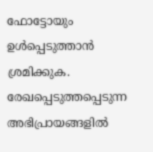ഫോട്ടോയും ഉൾപ്പെടുത്താൻ ശ്രമിക്കുക. രേഖപ്പെടുത്തപ്പെടുന്ന അഭിപ്രായങ്ങളിൽ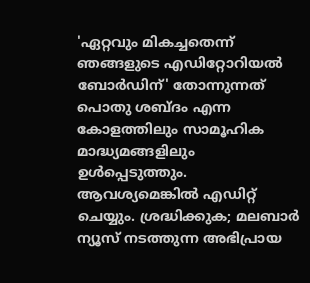'ഏറ്റവും മികച്ചതെന്ന് ഞങ്ങളുടെ എഡിറ്റോറിയൽ ബോർഡിന്' തോന്നുന്നത് പൊതു ശബ്‌ദം എന്ന കോളത്തിലും സാമൂഹിക മാദ്ധ്യമങ്ങളിലും ഉൾപ്പെടുത്തും. ആവശ്യമെങ്കിൽ എഡിറ്റ് ചെയ്യും. ശ്രദ്ധിക്കുക; മലബാർ ന്യൂസ് നടത്തുന്ന അഭിപ്രായ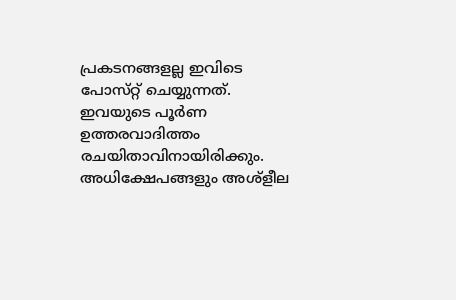പ്രകടനങ്ങളല്ല ഇവിടെ പോസ്‌റ്റ് ചെയ്യുന്നത്. ഇവയുടെ പൂർണ ഉത്തരവാദിത്തം രചയിതാവിനായിരിക്കും. അധിക്ഷേപങ്ങളും അശ്‌ളീല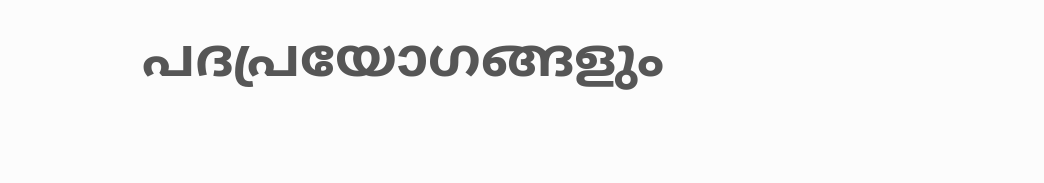പദപ്രയോഗങ്ങളും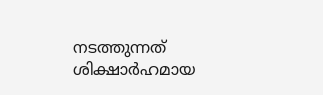നടത്തുന്നത് ശിക്ഷാർഹമായ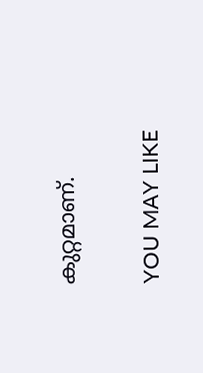കുറ്റമാണ്.

YOU MAY LIKE